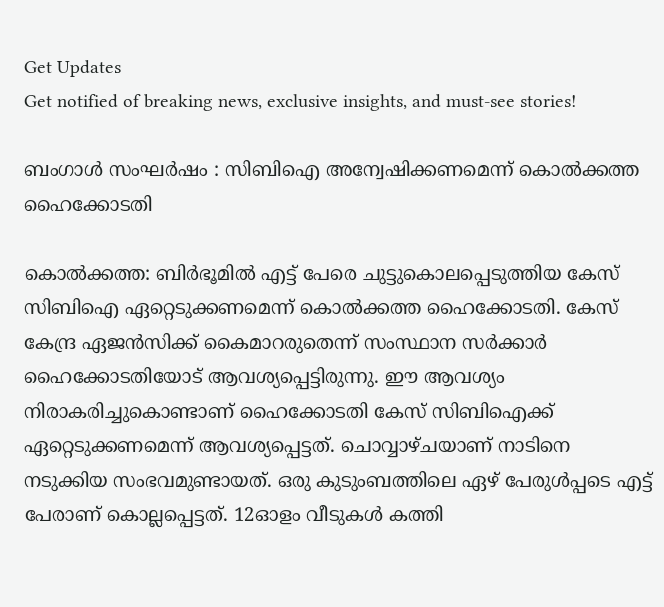Get Updates
Get notified of breaking news, exclusive insights, and must-see stories!

ബംഗാൾ സംഘർഷം : സിബിഐ അന്വേഷിക്കണമെന്ന് കൊൽക്കത്ത ഹൈക്കോടതി

കൊൽക്കത്ത: ബിർഭൂമിൽ എട്ട് പേരെ ചുട്ടുകൊലപ്പെടുത്തിയ കേസ് സിബിഐ ഏറ്റെടുക്കണമെന്ന് കൊൽക്കത്ത ഹൈക്കോടതി. കേസ് കേന്ദ്ര ഏജൻസിക്ക് കൈമാറരുതെന്ന് സംസ്ഥാന സർക്കാർ ഹൈക്കോടതിയോട് ആവശ്യപ്പെട്ടിരുന്നു. ഈ ആവശ്യം നിരാകരിച്ചുകൊണ്ടാണ് ഹൈക്കോടതി കേസ് സിബിഐക്ക് ഏറ്റെടുക്കണമെന്ന് ആവശ്യപ്പെട്ടത്. ചൊവ്വാഴ്‌ചയാണ് നാടിനെ നടുക്കിയ സംഭവമുണ്ടായത്. ഒരു കുടുംബത്തിലെ ഏഴ്‌ പേരുൾപ്പടെ എട്ട് പേരാണ് കൊല്ലപ്പെട്ടത്. 12ഓളം വീടുകൾ കത്തി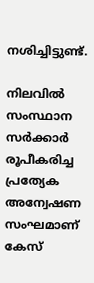നശിച്ചിട്ടുണ്ട്.

നിലവിൽ സംസ്ഥാന സർക്കാർ രൂപീകരിച്ച പ്രത്യേക അന്വേഷണ സംഘമാണ് കേസ്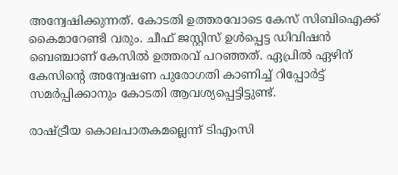അന്വേഷിക്കുന്നത്. കോടതി ഉത്തരവോടെ കേസ് സിബിഐക്ക് കൈമാറേണ്ടി വരും. ചീഫ് ജസ്റ്റിസ് ഉൾപ്പെട്ട ഡിവിഷൻ ബെഞ്ചാണ് കേസിൽ ഉത്തരവ് പറഞ്ഞത്. ഏപ്രിൽ ഏഴിന് കേസിന്‍റെ അന്വേഷണ പുരോഗതി കാണിച്ച് റിപ്പോർട്ട് സമർപ്പിക്കാനും കോടതി ആവശ്യപ്പെട്ടിട്ടുണ്ട്.

രാഷ്‌ട്രീയ കൊലപാതകമല്ലെന്ന് ടിഎംസി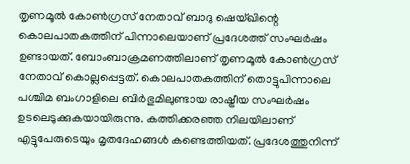തൃണമൂല്‍ കോണ്‍ഗ്രസ് നേതാവ് ബാദു ഷെയ്ഖിന്റെ കൊലപാതകത്തിന് പിന്നാലെയാണ് പ്രദേശത്ത് സംഘ‍ർഷം ഉണ്ടായത്. ബോംബാക്രമണത്തിലാണ് തൃണമൂൽ കോൺഗ്രസ് നേതാവ് കൊല്ലപ്പെട്ടത്. കൊലപാതകത്തിന് തൊട്ടുപിന്നാലെ പശ്ചിമ ബംഗാളിലെ ബിർഭുമിലുണ്ടായ രാഷ്ട്രീയ സംഘർഷം ഉടലെടുക്കുകയായിരുന്നു. കത്തിക്കരഞ്ഞ നിലയിലാണ് എട്ടുപേരുടെയും മൃതദേഹങ്ങള്‍ കണ്ടെത്തിയത്. പ്രദേശത്തുനിന്ന്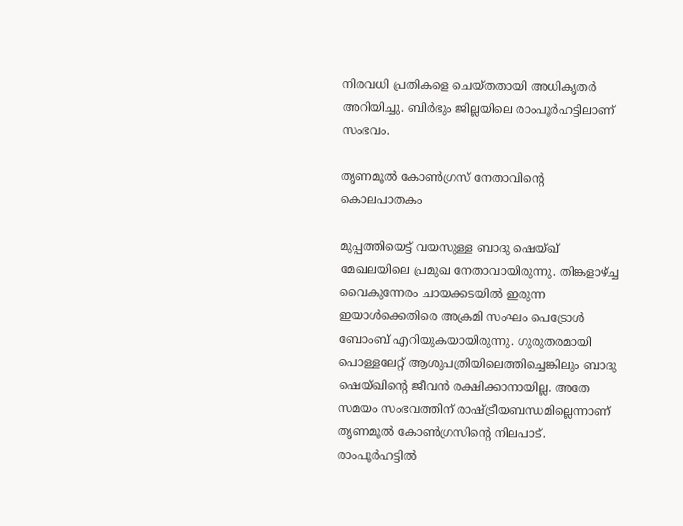നിരവധി പ്രതികളെ ചെയ്‌തതായി അധികൃതര്‍ അറിയിച്ചു. ബിര്‍ഭും ജില്ലയിലെ രാംപൂര്‍ഹട്ടിലാണ് സംഭവം.

തൃണമൂൽ കോൺഗ്രസ് നേതാവിന്‍റെ കൊലപാതകം

മുപ്പത്തിയെട്ട് വയസുള്ള ബാദു ഷെയ്ഖ് മേഖലയിലെ പ്രമുഖ നേതാവായിരുന്നു. തിങ്കളാഴ്ച്ച വൈകുന്നേരം ചായക്കടയില്‍ ഇരുന്ന ഇയാള്‍ക്കെതിരെ അക്രമി സംഘം പെട്രോള്‍ ബോംബ് എറിയുകയായിരുന്നു. ഗുരുതരമായി പൊള്ളലേറ്റ് ആശുപത്രിയിലെത്തിച്ചെങ്കിലും ബാദു ഷെയ്ഖിന്റെ ജീവന്‍ രക്ഷിക്കാനായില്ല. അതേ സമയം സംഭവത്തിന് രാഷ്ട്രീയബന്ധമില്ലെന്നാണ് തൃണമൂൽ കോൺഗ്രസിന്റെ നിലപാട്. രാംപൂര്‍ഹട്ടില്‍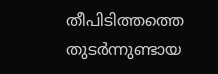തീപിടിത്തത്തെ തുടര്‍ന്നുണ്ടായ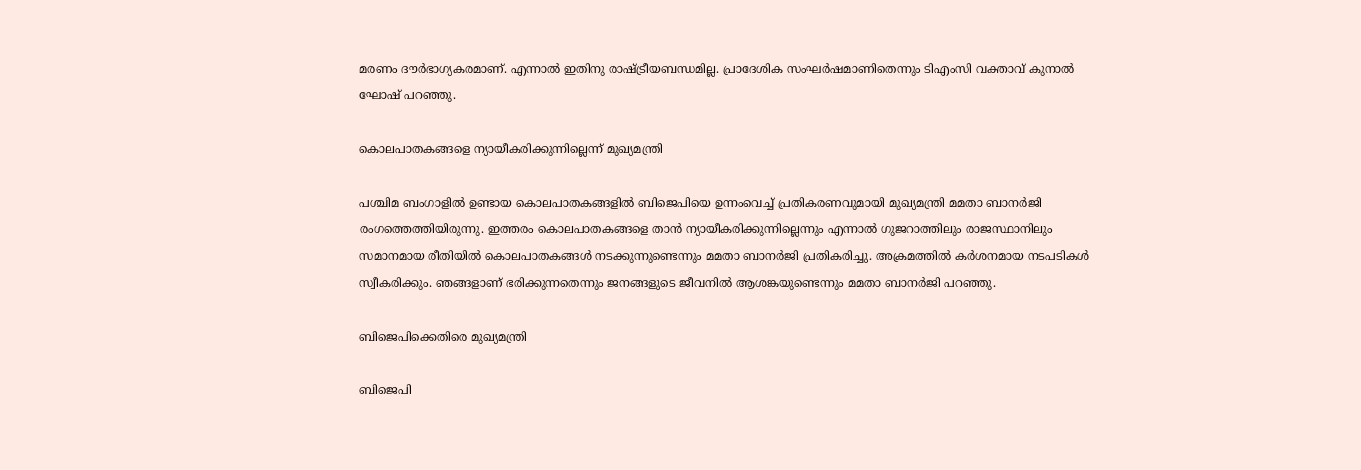മരണം ദൗര്‍ഭാഗ്യകരമാണ്. എന്നാല്‍ ഇതിനു രാഷ്ട്രീയബന്ധമില്ല. പ്രാദേശിക സംഘര്‍ഷമാണിതെന്നും ടിഎംസി വക്താവ് കുനാല്‍ ഘോഷ് പറഞ്ഞു.

കൊലപാതകങ്ങളെ ന്യായീകരിക്കുന്നില്ലെന്ന് മുഖ്യമന്ത്രി

പശ്ചിമ ബംഗാളിൽ ഉണ്ടായ കൊലപാതകങ്ങളിൽ ബിജെപിയെ ഉന്നംവെച്ച് പ്രതികരണവുമായി മുഖ്യമന്ത്രി മമതാ ബാനർജി രംഗത്തെത്തിയിരുന്നു. ഇത്തരം കൊലപാതകങ്ങളെ താൻ ന്യായീകരിക്കുന്നില്ലെന്നും എന്നാൽ ഗുജറാത്തിലും രാജസ്ഥാനിലും സമാനമായ രീതിയിൽ കൊലപാതകങ്ങൾ നടക്കുന്നുണ്ടെന്നും മമതാ ബാനർജി പ്രതികരിച്ചു. അക്രമത്തിൽ കർശനമായ നടപടികൾ സ്വീകരിക്കും. ഞങ്ങളാണ് ഭരിക്കുന്നതെന്നും ജനങ്ങളുടെ ജീവനിൽ ആശങ്കയുണ്ടെന്നും മമതാ ബാനർജി പറഞ്ഞു.

ബിജെപിക്കെതിരെ മുഖ്യമന്ത്രി

ബിജെപി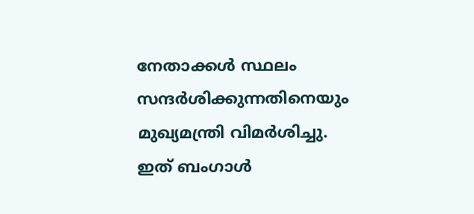നേതാക്കൾ സ്ഥലം സന്ദർശിക്കുന്നതിനെയും മുഖ്യമന്ത്രി വിമർശിച്ചു. ഇത് ബംഗാൾ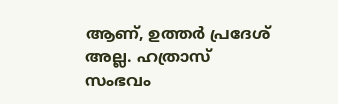ആണ്, ഉത്തർ പ്രദേശ് അല്ല. ഹത്രാസ് സംഭവം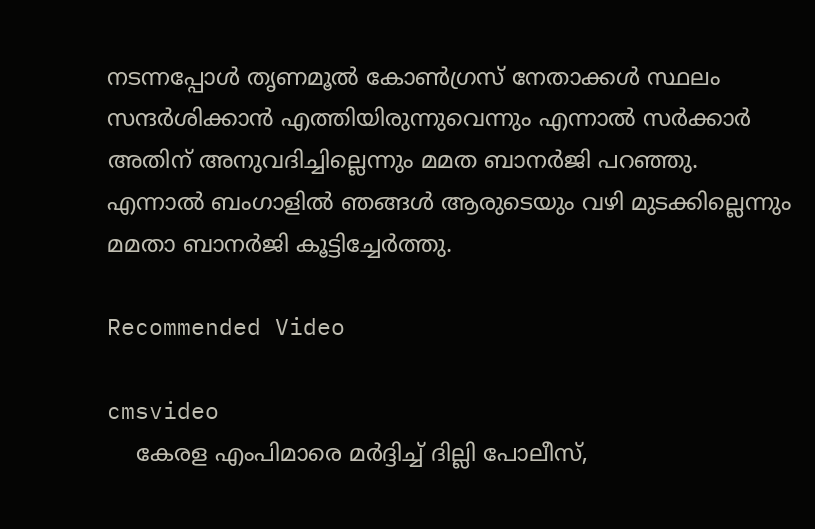നടന്നപ്പോൾ തൃണമൂൽ കോൺഗ്രസ് നേതാക്കൾ സ്ഥലം സന്ദർശിക്കാൻ എത്തിയിരുന്നുവെന്നും എന്നാൽ സർക്കാർ അതിന് അനുവദിച്ചില്ലെന്നും മമത ബാനർജി പറഞ്ഞു. എന്നാൽ ബംഗാളിൽ ഞങ്ങൾ ആരുടെയും വഴി മുടക്കില്ലെന്നും മമതാ ബാനർജി കൂട്ടിച്ചേർത്തു.

Recommended Video

cmsvideo
    കേരള എംപിമാരെ മര്‍ദ്ദിച്ച് ദില്ലി പോലീസ്,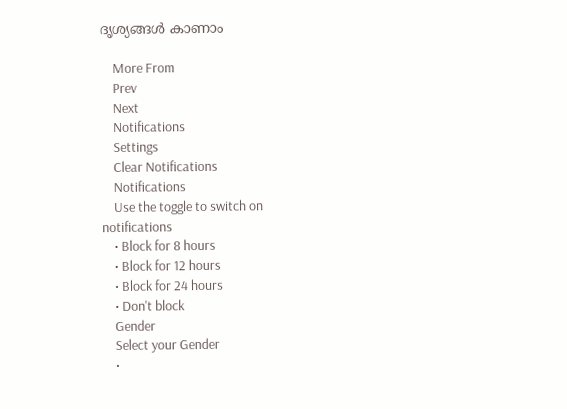ദൃശ്യങ്ങള്‍ കാണാം

    More From
    Prev
    Next
    Notifications
    Settings
    Clear Notifications
    Notifications
    Use the toggle to switch on notifications
    • Block for 8 hours
    • Block for 12 hours
    • Block for 24 hours
    • Don't block
    Gender
    Select your Gender
    •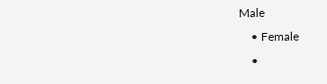Male
    • Female
    •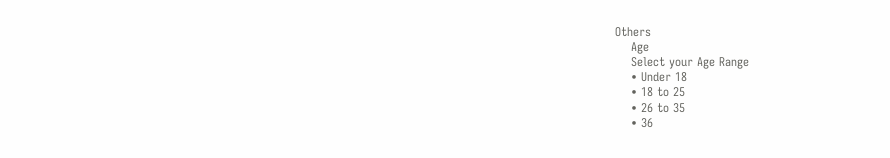Others
    Age
    Select your Age Range
    • Under 18
    • 18 to 25
    • 26 to 35
    • 36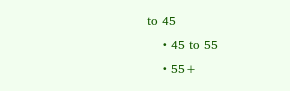to 45
    • 45 to 55
    • 55+